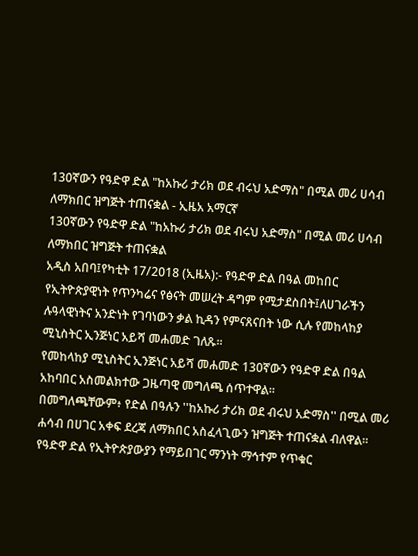130ኛውን የዓድዋ ድል "ከአኩሪ ታሪክ ወደ ብሩህ አድማስ" በሚል መሪ ሀሳብ ለማክበር ዝግጅት ተጠናቋል - ኢዜአ አማርኛ
130ኛውን የዓድዋ ድል "ከአኩሪ ታሪክ ወደ ብሩህ አድማስ" በሚል መሪ ሀሳብ ለማክበር ዝግጅት ተጠናቋል
አዲስ አበባ፤የካቲት 17/2018 (ኢዜአ):- የዓድዋ ድል በዓል መከበር የኢትዮጵያዊነት የጥንካሬና የፅናት መሠረት ዳግም የሚታደስበት፤ለሀገራችን ሉዓላዊነትና አንድነት የገባነውን ቃል ኪዳን የምናጸናበት ነው ሲሉ የመከላከያ ሚኒስትር ኢንጅነር አይሻ መሐመድ ገለጹ።
የመከላከያ ሚኒስትር ኢንጅነር አይሻ መሐመድ 130ኛውን የዓድዋ ድል በዓል አከባበር አስመልክተው ጋዜጣዊ መግለጫ ሰጥተዋል።
በመግለጫቸውም፥ የድል በዓሉን ''ከአኩሪ ታሪክ ወደ ብሩህ አድማስ'' በሚል መሪ ሐሳብ በሀገር አቀፍ ደረጃ ለማክበር አስፈላጊውን ዝግጅት ተጠናቋል ብለዋል።
የዓድዋ ድል የኢትዮጵያውያን የማይበገር ማንነት ማኅተም የጥቁር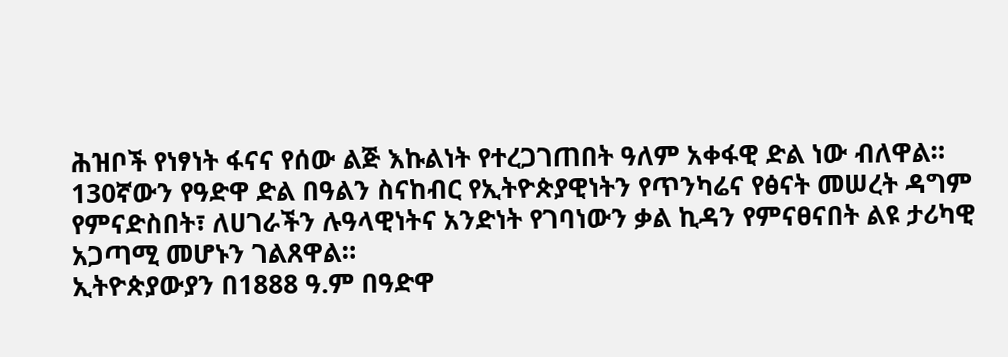ሕዝቦች የነፃነት ፋናና የሰው ልጅ እኩልነት የተረጋገጠበት ዓለም አቀፋዊ ድል ነው ብለዋል።
130ኛውን የዓድዋ ድል በዓልን ስናከብር የኢትዮጵያዊነትን የጥንካሬና የፅናት መሠረት ዳግም የምናድስበት፣ ለሀገራችን ሉዓላዊነትና አንድነት የገባነውን ቃል ኪዳን የምናፀናበት ልዩ ታሪካዊ አጋጣሚ መሆኑን ገልጸዋል።
ኢትዮጵያውያን በ1888 ዓ.ም በዓድዋ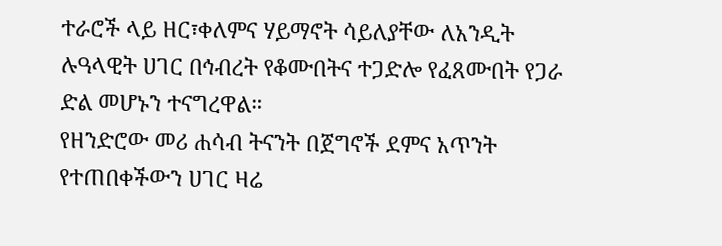ተራሮች ላይ ዘር፣ቀለምና ሃይማኖት ሳይለያቸው ለአንዲት ሉዓላዊት ሀገር በኅብረት የቆሙበትና ተጋድሎ የፈጸሙበት የጋራ ድል መሆኑን ተናግረዋል።
የዘንድሮው መሪ ሐሳብ ትናንት በጀግኖች ደምና አጥንት የተጠበቀችውን ሀገር ዛሬ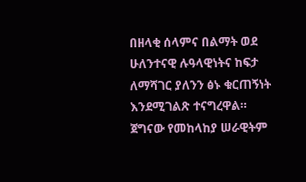በዘላቂ ሰላምና በልማት ወደ ሁለንተናዊ ሉዓላዊነትና ከፍታ ለማሻገር ያለንን ፅኑ ቁርጠኝነት እንደሚገልጽ ተናግረዋል።
ጀግናው የመከላከያ ሠራዊትም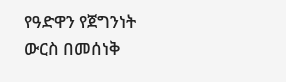የዓድዋን የጀግንነት ውርስ በመሰነቅ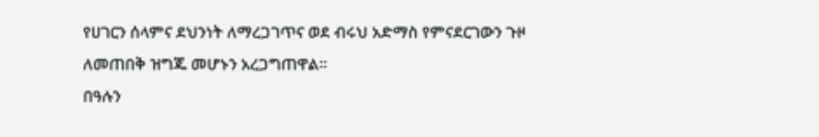የሀገርን ሰላምና ደህንነት ለማረጋገጥና ወደ ብሩህ አድማስ የምናደርገውን ጉዞ ለመጠበቅ ዝግጁ መሆኑን አረጋግጠዋል።
በዓሉን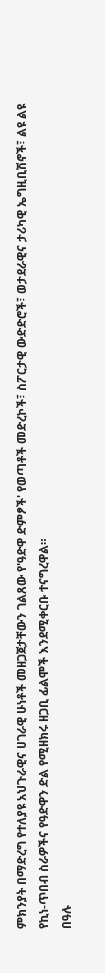ምክንያት በማድረግ የተለያዩ አህጉራዊና ሀገራዊ ሁነቶች መዘጋጀታቸውን ገልጸው የ'ዓድዋ ድምፆች' የወጣቶች መድረኮች፣ ስፖርታዊ ውድድሮች፣ ወታደራዊና ታሪካዊ ኤግዚቢሽኖች፣ ልዩ ልዩ የኪነ-ጥበብ ስራዎችና የዓድዋን ድል የሚዘክሩ ዘጋቢ ፊልሞች እንደሚቀርቡ ተናግረዋል።
በዓሉ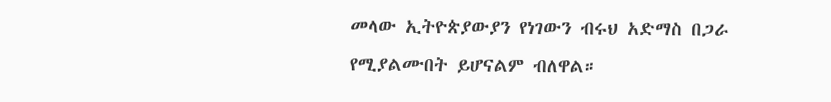መላው ኢትዮጵያውያን የነገውን ብሩህ አድማስ በጋራ የሚያልሙበት ይሆናልም ብለዋል።